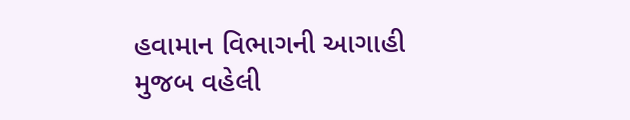હવામાન વિભાગની આગાહી મુજબ વહેલી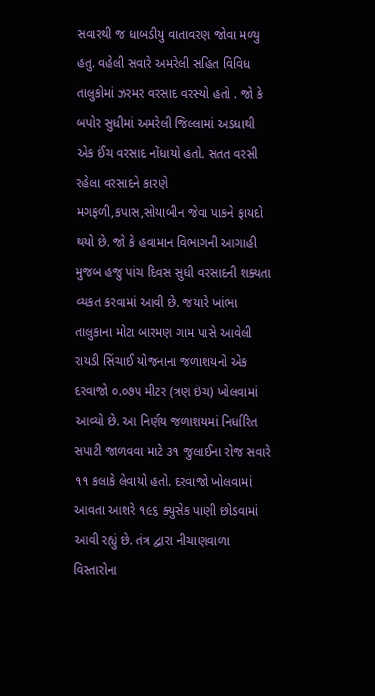સવારથી જ ધાબડીયુ વાતાવરણ જોવા મળ્યુ હતુ. વહેલી સવારે અમરેલી સહિત વિવિધ તાલુકોમાં ઝરમર વરસાદ વરસ્યો હતો . જો કે બપોર સુધીમાં અમરેલી જિલ્લામાં અડધાથી એક ઈંચ વરસાદ નોંધાયો હતો. સતત વરસી રહેલા વરસાદને કારણે મગફળી,કપાસ,સોયાબીન જેવા પાકને ફાયદો થયો છે. જો કે હવામાન વિભાગની આગાહી મુજબ હજુ પાંચ દિવસ સુધી વરસાદની શક્યતા વ્યકત કરવામાં આવી છે. જયારે ખાંભા તાલુકાના મોટા બારમણ ગામ પાસે આવેલી રાયડી સિંચાઈ યોજનાના જળાશયનો એક દરવાજો ૦.૦૭૫ મીટર (ત્રણ ઇંચ) ખોલવામાં આવ્યો છે. આ નિર્ણય જળાશયમાં નિર્ધારિત સપાટી જાળવવા માટે ૩૧ જુલાઈના રોજ સવારે ૧૧ કલાકે લેવાયો હતો. દરવાજો ખોલવામાં આવતા આશરે ૧૯૬ ક્યુસેક પાણી છોડવામાં આવી રહ્યું છે. તંત્ર દ્વારા નીચાણવાળા વિસ્તારોના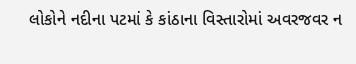લોકોને નદીના પટમાં કે કાંઠાના વિસ્તારોમાં અવરજવર ન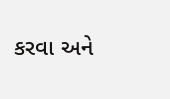કરવા અને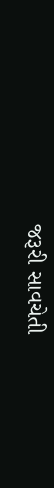જરૂરી સાવચેતી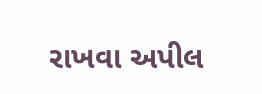રાખવા અપીલ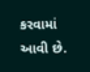કરવામાં આવી છે.